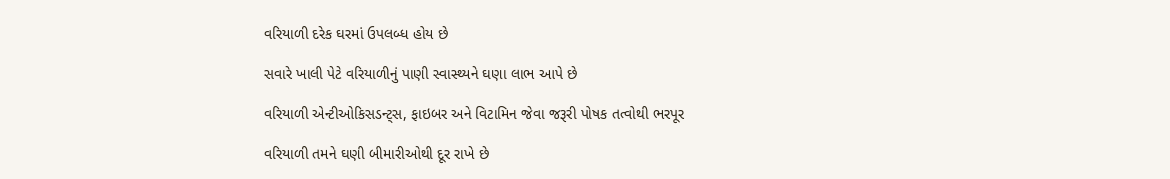વરિયાળી દરેક ઘરમાં ઉપલબ્ધ હોય છે

સવારે ખાલી પેટે વરિયાળીનું પાણી સ્વાસ્થ્યને ઘણા લાભ આપે છે

વરિયાળી એન્ટીઓકિસડન્ટ્સ, ફાઇબર અને વિટામિન જેવા જરૂરી પોષક તત્વોથી ભરપૂર

વરિયાળી તમને ઘણી બીમારીઓથી દૂર રાખે છે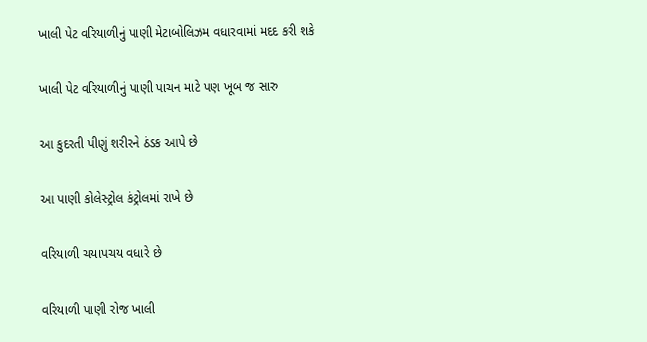ખાલી પેટ વરિયાળીનું પાણી મેટાબોલિઝમ વધારવામાં મદદ કરી શકે

ખાલી પેટ વરિયાળીનું પાણી પાચન માટે પણ ખૂબ જ સારુ

આ કુદરતી પીણું શરીરને ઠંડક આપે છે

આ પાણી કોલેસ્ટ્રોલ કંટ્રોલમાં રાખે છે

વરિયાળી ચયાપચય વધારે છે

વરિયાળી પાણી રોજ ખાલી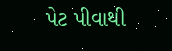પેટ પીવાથી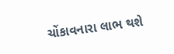ચોંકાવનારા લાભ થશે